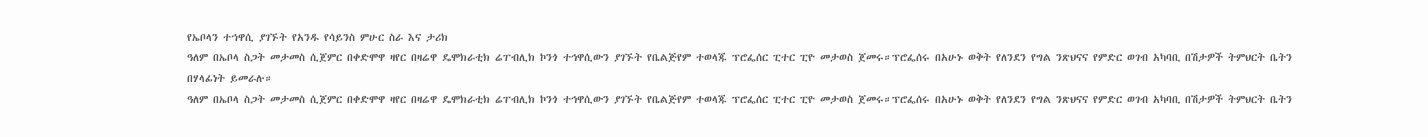የኤቦላን ተኀዋሲ ያገኙት የአንዱ የሳይንስ ምሁር ስራ እና ታሪክ
ዓለም በኤቦላ ስጋት መታመስ ሲጀምር በቀድሞዋ ዛየር በዛሬዋ ዴሞክራቲክ ሬፐብሊክ ኮንጎ ተኅዋሲውን ያገኙት የቤልጅየም ተወላጁ ፕሮፌሰር ፒተር ፒዮ መታወስ ጀመሩ።ፕሮፌሰሩ በአሁኑ ወቅት የለንደን የግል ንጽህናና የምድር ወገብ አካባቢ በሽታዎች ትምህርት ቤትን በሃላፊነት ይመራሉ።
ዓለም በኤቦላ ስጋት መታመስ ሲጀምር በቀድሞዋ ዛየር በዛሬዋ ዴሞክራቲክ ሬፐብሊክ ኮንጎ ተኅዋሲውን ያገኙት የቤልጅየም ተወላጁ ፕሮፌሰር ፒተር ፒዮ መታወስ ጀመሩ።ፕሮፌሰሩ በአሁኑ ወቅት የለንደን የግል ንጽህናና የምድር ወገብ አካባቢ በሽታዎች ትምህርት ቤትን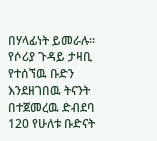በሃላፊነት ይመራሉ።
የሶሪያ ጉዳይ ታዛቢ የተሰኘዉ ቡድን እንደዘገበዉ ትናንት በተጀመረዉ ድብደባ 120 የሁለቱ ቡድናት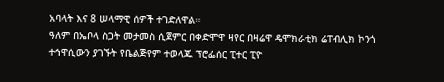አባላት እና 8 ሠላማዊ ሰዎች ተገድለዋል።
ዓለም በኤቦላ ስጋት መታመስ ሲጀምር በቀድሞዋ ዛየር በዛሬዋ ዴሞክራቲክ ሬፐብሊክ ኮንጎ ተኅዋሲውን ያገኙት የቤልጅየም ተወላጁ ፕሮፌሰር ፒተር ፒዮ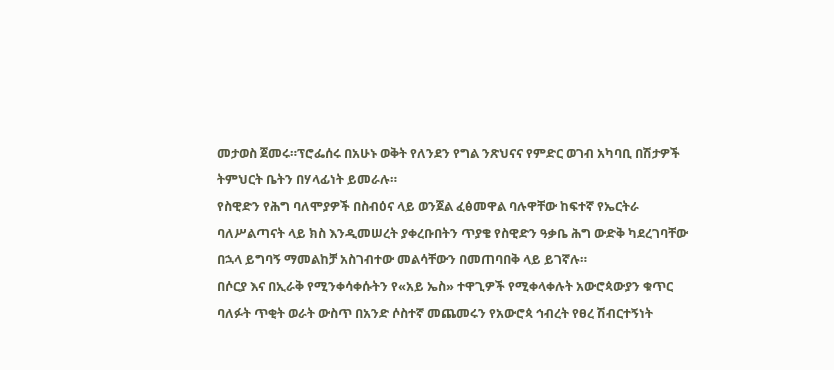መታወስ ጀመሩ።ፕሮፌሰሩ በአሁኑ ወቅት የለንደን የግል ንጽህናና የምድር ወገብ አካባቢ በሽታዎች ትምህርት ቤትን በሃላፊነት ይመራሉ።
የስዊድን የሕግ ባለሞያዎች በስብዕና ላይ ወንጀል ፈፅመዋል ባሉዋቸው ከፍተኛ የኤርትራ ባለሥልጣናት ላይ ክስ እንዲመሠረት ያቀረቡበትን ጥያቄ የስዊድን ዓቃቤ ሕግ ውድቅ ካደረገባቸው በኋላ ይግባኝ ማመልከቻ አስገብተው መልሳቸውን በመጠባበቅ ላይ ይገኛሉ።
በሶርያ እና በኢራቅ የሚንቀሳቀሱትን የ«አይ ኤስ» ተዋጊዎች የሚቀላቀሉት አውሮጳውያን ቁጥር ባለፉት ጥቂት ወራት ውስጥ በአንድ ሶስተኛ መጨመሩን የአውሮጳ ኅብረት የፀረ ሽብርተኝነት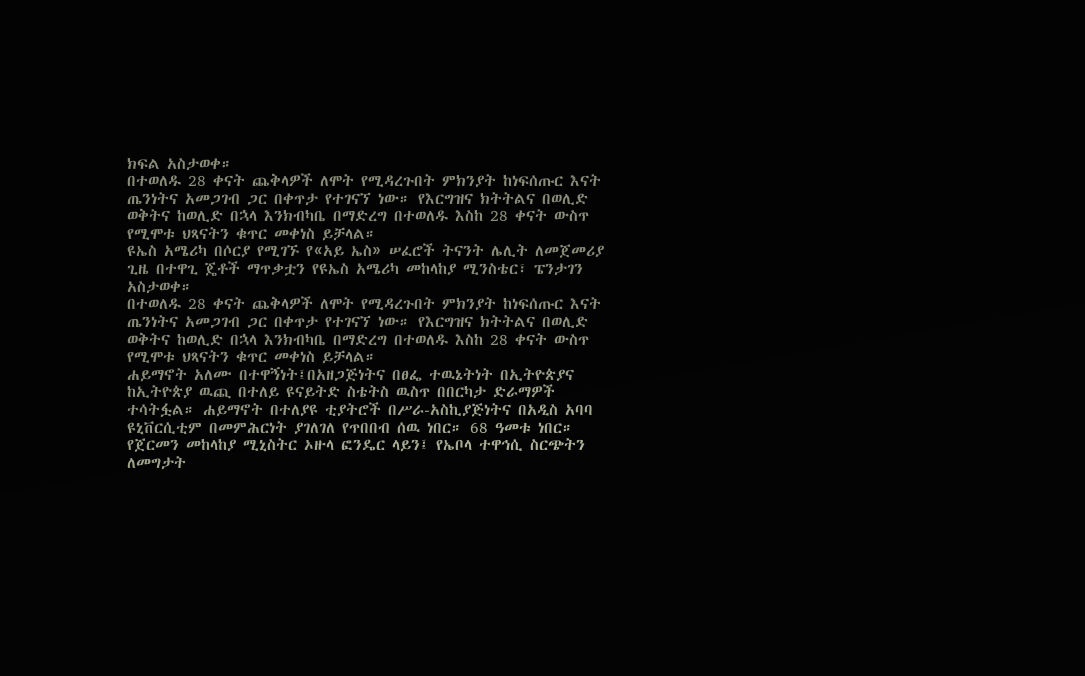ክፍል አስታወቀ።
በተወለዱ 28 ቀናት ጨቅላዎች ለሞት የሚዳረጉበት ምክንያት ከነፍሰጡር እናት ጤንነትና አመጋገብ ጋር በቀጥታ የተገናኘ ነው። የእርግዝና ክትትልና በወሊድ ወቅትና ከወሊድ በኋላ እንክብካቤ በማድረግ በተወለዱ እስከ 28 ቀናት ውስጥ የሚሞቱ ህጻናትን ቁጥር መቀነስ ይቻላል።
ዩኤስ አሜሪካ በሶርያ የሚገኙ የ«አይ ኤስ» ሠፈሮች ትናንት ሌሊት ለመጀመሪያ ጊዜ በተዋጊ ጄቶች ማጥቃቷን የዩኤስ አሜሪካ መከላከያ ሚንስቴር፣ ፔንታገን አስታወቀ።
በተወለዱ 28 ቀናት ጨቅላዎች ለሞት የሚዳረጉበት ምክንያት ከነፍሰጡር እናት ጤንነትና አመጋገብ ጋር በቀጥታ የተገናኘ ነው። የእርግዝና ክትትልና በወሊድ ወቅትና ከወሊድ በኋላ እንክብካቤ በማድረግ በተወለዱ እስከ 28 ቀናት ውስጥ የሚሞቱ ህጻናትን ቁጥር መቀነስ ይቻላል።
ሐይማኖት አለሙ በተዋኝነት፤በአዘጋጅነትና በፀፌ ተዉኔትነት በኢትዮጵያና ከኢትዮጵያ ዉጪ በተለይ ዩናይትድ ስቴትስ ዉስጥ በበርካታ ድራማዎች ተሳትፏል። ሐይማኖት በተለያዩ ቲያትሮች በሥራ-አስኪያጅነትና በአዲስ አባባ ዩኒቨርሲቲም በመምሕርነት ያገለገለ የጥበበብ ሰዉ ነበር። 68 ዓመቱ ነበር።
የጀርመን መከላከያ ሚኒስትር ኦዙላ ፎንዴር ላይን፤ የኤቦላ ተዋኅሲ ስርጭትን ለመግታት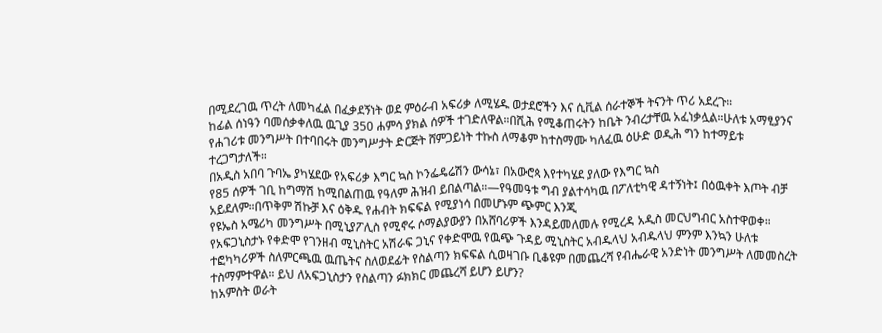በሚደረገዉ ጥረት ለመካፈል በፈቃደኝነት ወደ ምዕራብ አፍሪቃ ለሚሄዱ ወታደሮችን እና ሲቪል ሰራተኞች ትናንት ጥሪ አደረጉ።
ከፊል ሰነዓን ባመሰቃቀለዉ ዉጊያ 350 ሐምሳ ያክል ሰዎች ተገድለዋል።በሺሕ የሚቆጠሩትን ከቤት ንብረታቸዉ አፈነቃሏል።ሁለቱ አማፂያንና የሐገሪቱ መንግሥት በተባበሩት መንግሥታት ድርጅት ሸምጋይነት ተኩስ ለማቆም ከተስማሙ ካለፈዉ ዕሁድ ወዲሕ ግን ከተማይቱ ተረጋግታለች።
በአዲስ አበባ ጉባኤ ያካሄደው የአፍሪቃ እግር ኳስ ኮንፌዴሬሽን ውሳኔ፣ በአውሮጳ እየተካሄደ ያለው የእግር ኳስ
የ85 ሰዎች ገቢ ከግማሽ ከሚበልጠዉ የዓለም ሕዝብ ይበልጣል።—የዓመዓቱ ግብ ያልተሳካዉ በፖለቲካዊ ዳተኝነት፤ በዕዉቀት እጦት ብቻ አይደለም።በጥቅም ሽኩቻ እና ዕቅዱ የሐብት ክፍፍል የሚያነሳ በመሆኑም ጭምር እንጂ
የዩኤስ አሜሪካ መንግሥት በሚኒያፖሊስ የሚኖሩ ሶማልያውያን በአሸባሪዎች እንዳይመለመሉ የሚረዳ አዲስ መርህግብር አስተዋወቀ።
የአፍጋኒስታኑ የቀድሞ የገንዘብ ሚኒስትር አሽራፍ ጋኒና የቀድሞዉ የዉጭ ጉዳይ ሚኒስትር አብዱላህ አብዱላህ ምንም እንኳን ሁለቱ ተፎካካሪዎች ስለምርጫዉ ዉጤትና ስለወደፊት የስልጣን ክፍፍል ሲወዛገቡ ቢቆዩም በመጨረሻ የብሔራዊ አንድነት መንግሥት ለመመስረት ተስማምተዋል። ይህ ለአፍጋኒስታን የስልጣን ፉክክር መጨረሻ ይሆን ይሆን?
ከአምስት ወራት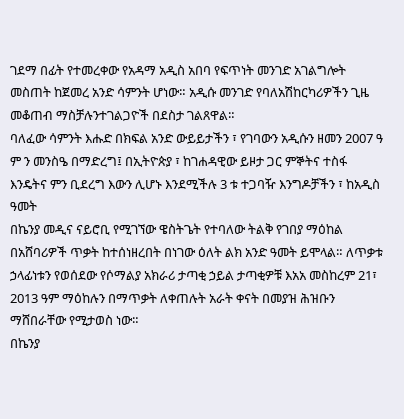ገደማ በፊት የተመረቀው የአዳማ አዲስ አበባ የፍጥነት መንገድ አገልግሎት መስጠት ከጀመረ አንድ ሳምንት ሆነው። አዲሱ መንገድ የባለአሽከርካሪዎችን ጊዜ መቆጠብ ማስቻሉንተገልጋዮች በደስታ ገልጸዋል።
ባለፈው ሳምንት እሑድ በክፍል አንድ ውይይታችን ፣ የገባውን አዲሱን ዘመን 2007 ዓ ም ን መንስዔ በማድረግ፤ በኢትዮጵያ ፣ ከገሐዳዊው ይዞታ ጋር ምኞትና ተስፋ እንዴትና ምን ቢደረግ እውን ሊሆኑ እንደሚችሉ 3 ቱ ተጋባዥ እንግዶቻችን ፣ ከአዲስ ዓመት
በኬንያ መዲና ናይሮቢ የሚገኘው ዌስትጌት የተባለው ትልቅ የገበያ ማዕከል በአሸባሪዎች ጥቃት ከተሰነዘረበት በነገው ዕለት ልክ አንድ ዓመት ይሞላል። ለጥቃቱ ኃላፊነቱን የወሰደው የሶማልያ አክራሪ ታጣቂ ኃይል ታጣቂዎቹ እአአ መስከረም 21፣ 2013 ዓም ማዕከሉን በማጥቃት ለቀጠሉት አራት ቀናት በመያዝ ሕዝቡን ማሸበራቸው የሚታወስ ነው።
በኬንያ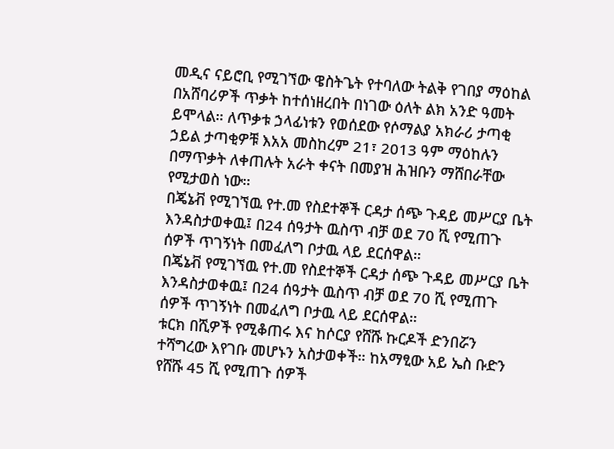መዲና ናይሮቢ የሚገኘው ዌስትጌት የተባለው ትልቅ የገበያ ማዕከል በአሸባሪዎች ጥቃት ከተሰነዘረበት በነገው ዕለት ልክ አንድ ዓመት ይሞላል። ለጥቃቱ ኃላፊነቱን የወሰደው የሶማልያ አክራሪ ታጣቂ ኃይል ታጣቂዎቹ እአአ መስከረም 21፣ 2013 ዓም ማዕከሉን በማጥቃት ለቀጠሉት አራት ቀናት በመያዝ ሕዝቡን ማሸበራቸው የሚታወስ ነው።
በጄኔቭ የሚገኘዉ የተ.መ የስደተኞች ርዳታ ሰጭ ጉዳይ መሥርያ ቤት እንዳስታወቀዉ፤ በ24 ሰዓታት ዉስጥ ብቻ ወደ 70 ሺ የሚጠጉ ሰዎች ጥገኝነት በመፈለግ ቦታዉ ላይ ደርሰዋል።
በጄኔቭ የሚገኘዉ የተ.መ የስደተኞች ርዳታ ሰጭ ጉዳይ መሥርያ ቤት እንዳስታወቀዉ፤ በ24 ሰዓታት ዉስጥ ብቻ ወደ 70 ሺ የሚጠጉ ሰዎች ጥገኝነት በመፈለግ ቦታዉ ላይ ደርሰዋል።
ቱርክ በሺዎች የሚቆጠሩ እና ከሶርያ የሸሹ ኩርዶች ድንበሯን ተሻግረው እየገቡ መሆኑን አስታወቀች። ከአማፂው አይ ኤስ ቡድን የሸሹ 45 ሺ የሚጠጉ ሰዎች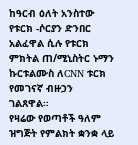ከዓርብ ዕለት አንስተው የቱርክ -ሶርያን ድንበር አልፈዋል ሲሉ የቱርክ ምክትል ጠ/ሚኒስትር ኑማን ኩርቱልሙስ ለCNN ቱርክ የመገናኛ ብዙኃን ገልጸዋል።
የዛሬው የወጣቶች ዓለም ዝግጅት የምልክት ቋንቋ ላይ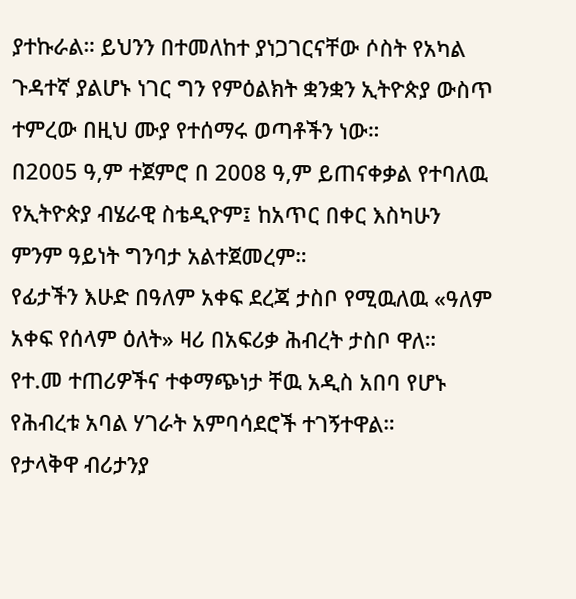ያተኩራል። ይህንን በተመለከተ ያነጋገርናቸው ሶስት የአካል ጉዳተኛ ያልሆኑ ነገር ግን የምዕልክት ቋንቋን ኢትዮጵያ ውስጥ ተምረው በዚህ ሙያ የተሰማሩ ወጣቶችን ነው።
በ2005 ዓ,ም ተጀምሮ በ 2008 ዓ,ም ይጠናቀቃል የተባለዉ የኢትዮጵያ ብሄራዊ ስቴዲዮም፤ ከአጥር በቀር እስካሁን ምንም ዓይነት ግንባታ አልተጀመረም።
የፊታችን እሁድ በዓለም አቀፍ ደረጃ ታስቦ የሚዉለዉ «ዓለም አቀፍ የሰላም ዕለት» ዛሪ በአፍሪቃ ሕብረት ታስቦ ዋለ። የተ.መ ተጠሪዎችና ተቀማጭነታ ቸዉ አዲስ አበባ የሆኑ የሕብረቱ አባል ሃገራት አምባሳደሮች ተገኝተዋል።
የታላቅዋ ብሪታንያ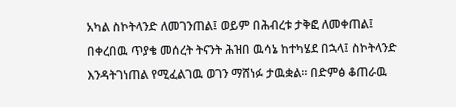አካል ስኮትላንድ ለመገንጠል፤ ወይም በሕብረቱ ታቅፎ ለመቀጠል፤ በቀረበዉ ጥያቄ መሰረት ትናንት ሕዝበ ዉሳኔ ከተካሄደ በኋላ፤ ስኮትላንድ እንዳትገነጠል የሚፈልገዉ ወገን ማሸነፉ ታዉቋል። በድምፅ ቆጠራዉ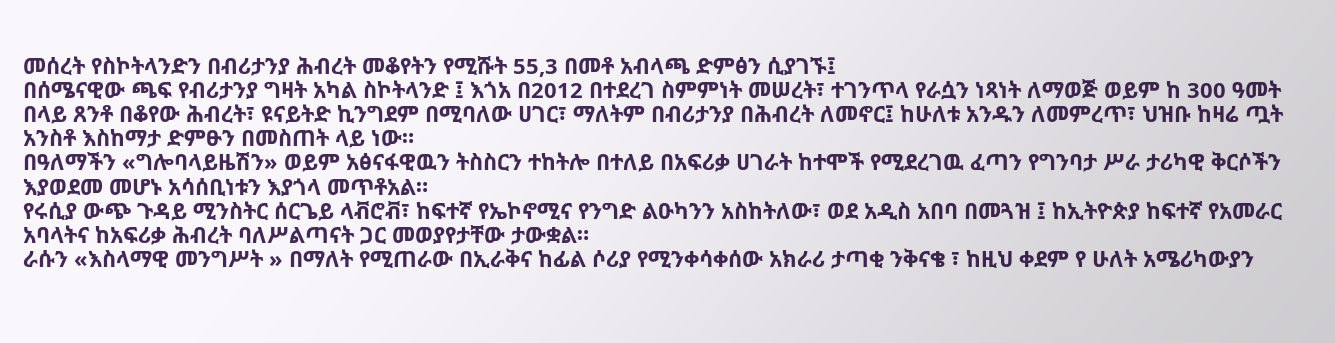መሰረት የስኮትላንድን በብሪታንያ ሕብረት መቆየትን የሚሹት 55,3 በመቶ አብላጫ ድምፅን ሲያገኙ፤
በሰሜናዊው ጫፍ የብሪታንያ ግዛት አካል ስኮትላንድ ፤ እጎአ በ2012 በተደረገ ስምምነት መሠረት፣ ተገንጥላ የራሷን ነጻነት ለማወጅ ወይም ከ 300 ዓመት በላይ ጸንቶ በቆየው ሕብረት፣ ዩናይትድ ኪንግደም በሚባለው ሀገር፣ ማለትም በብሪታንያ በሕብረት ለመኖር፤ ከሁለቱ አንዱን ለመምረጥ፣ ህዝቡ ከዛሬ ጧት አንስቶ እስከማታ ድምፁን በመስጠት ላይ ነው።
በዓለማችን «ግሎባላይዜሽን» ወይም አፅናፋዊዉን ትስስርን ተከትሎ በተለይ በአፍሪቃ ሀገራት ከተሞች የሚደረገዉ ፈጣን የግንባታ ሥራ ታሪካዊ ቅርሶችን እያወደመ መሆኑ አሳሰቢነቱን እያጎላ መጥቶአል።
የሩሲያ ውጭ ጉዳይ ሚንስትር ሰርጌይ ላቭሮቭ፣ ከፍተኛ የኤኮኖሚና የንግድ ልዑካንን አስከትለው፣ ወደ አዲስ አበባ በመጓዝ ፤ ከኢትዮጵያ ከፍተኛ የአመራር አባላትና ከአፍሪቃ ሕብረት ባለሥልጣናት ጋር መወያየታቸው ታውቋል።
ራሱን «እስላማዊ መንግሥት » በማለት የሚጠራው በኢራቅና ከፊል ሶሪያ የሚንቀሳቀሰው አክራሪ ታጣቂ ንቅናቄ ፣ ከዚህ ቀደም የ ሁለት አሜሪካውያን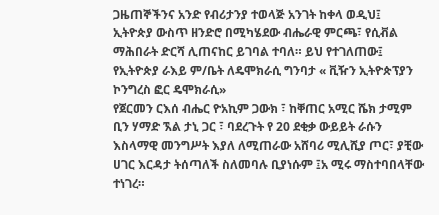ጋዜጠኞችንና አንድ የብሪታንያ ተወላጅ አንገት ከቀላ ወዲህ፤
ኢትዮጵያ ውስጥ ዘንድሮ በሚካሄደው ብሔራዊ ምርጫ፣ የሲቭል ማሕበራት ድርሻ ሊጠናከር ይገባል ተባለ። ይህ የተገለጠው፤ የኢትዮጵያ ራእይ ም/ቤት ለዴሞክራሲ ግንባታ « ቪዥን ኢትዮጵፕያን ኮንግረስ ፎር ዴሞክራሲ»
የጀርመን ርእሰ ብሔር ዮአኪም ጋውክ ፣ ከቐጠር አሚር ሼክ ታሚም ቢን ሃማድ ኧል ታኒ ጋር ፣ ባደረጉት የ 20 ደቂቃ ውይይት ራሱን እስላማዊ መንግሥት እያለ ለሚጠራው አሸባሪ ሚሊሺያ ጦር፣ ያቺው ሀገር እርዳታ ትሰጣለች ስለመባሉ ቢያነሱም ፤አ ሚሩ ማስተባበላቸው ተነገረ።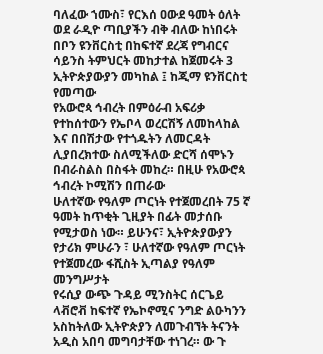ባለፈው ኀሙስ፣ የርእሰ ዐውደ ዓመት ዕለት ወደ ራዲዮ ጣቢያችን ብቅ ብለው ከነበሩት በቦን ዩንቨርስቲ በከፍተኛ ደረጃ የግብርና ሳይንስ ትምህርት መከታተል ከጀመሩት 3 ኢትዮጵያውያን መካከል ፤ ከጂማ ዩንቨርስቲ የመጣው
የአውሮጳ ኅብረት በምዕራብ አፍሪቃ የተከሰተውን የኤቦላ ወረርሽኝ ለመከላከል እና በበሽታው የተጎዱትን ለመርዳት ሊያበረክተው ስለሚችለው ድርሻ ሰሞኑን በብራስልስ በስፋት መከረ። በዚሁ የአውሮጳ ኅብረት ኮሚሽን በጠራው
ሁለተኛው የዓለም ጦርነት የተጀመረበት 75 ኛ ዓመት ከጥቂት ጊዚያት በፊት መታሰቡ የሚታወስ ነው። ይሁንና፣ ኢትዮጵያውያን የታሪክ ምሁራን ፣ ሁለተኛው የዓለም ጦርነት የተጀመረው ፋሺስት ኢጣልያ የዓለም መንግሥታት
የሩሲያ ውጭ ጉዳይ ሚንስትር ሰርጌይ ላቭሮቭ ከፍተኛ የኤኮኖሚና ንግድ ልዑካንን አስከትለው ኢትዮጵያን ለመጉብኘት ትናንት አዲስ አበባ መግባታቸው ተነገረ። ው ጉ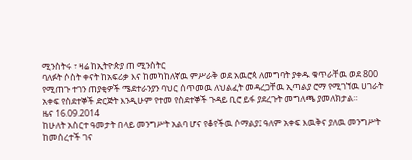ሚንስትሩ ፣ ዛሬ ከኢትዮጵያ ጠ ሚንስትር
ባለፉት ሶስት ቀናት ከአፍሪቃ እና ከመካከለኛዉ ምሥራቅ ወደ አዉሮጳ ለመግባት ያቀዱ ቁጥራቸዉ ወደ 800 የሚጠጉ ተገን ጠያቂዎች ሜደተራንያን ባህር ሰጥመዉ ለህልፈት መዳረጋቸዉ ኢጣልያ ሮማ የሚገኘዉ ሀገራት አቀፍ የስደተኞች ድርጅት እንዲሁም የተመ የስደተኞች ጉዳይ ቢሮ ይፋ ያደረጉት መግለጫ ያመለክታል።
ዜና 16.09.2014
ከሁለት አስርተ ዓመታት በላይ መንግሥት አልባ ሆና የቆየችዉ ሶማልያ፤ ዓለም አቀፍ እዉቅና ያለዉ መንግሥት ከመሰረተች ገና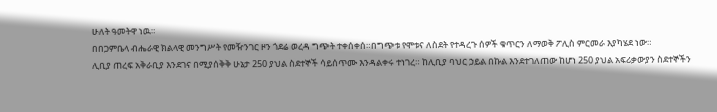ሁለት ዓመትዋ ነዉ።
በበጋምቤላ ብሔራዊ ክልላዊ መንግሥት የመዥንገር ዞን ጎደሬ ወረዳ ግጭት ተቀሰቀሰ።በግጭቱ የሞቱና ለስደት የተዳረጉ ሰዎች ቁጥርን ለማወቅ ፖሊስ ምርመራ እያካሄደ ነው።
ሊቢያ ጠረፍ አቅራቢያ እንደገና በሚያሰቅቅ ሁኔታ 250 ያህል ስደተኞች ሳይሰጥሙ እንዳልቀሩ ተነገረ። ከሊቢያ ባህር ኃይል በኩል እንደተገለጠው ከሆነ 250 ያህል አፍሪቃውያን ስደተኞችን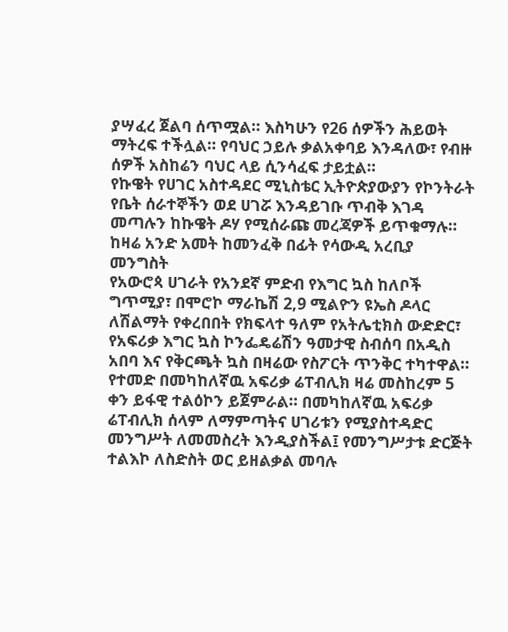ያሣፈረ ጀልባ ሰጥሟል። እስካሁን የ26 ሰዎችን ሕይወት ማትረፍ ተችሏል። የባህር ኃይሉ ቃልአቀባይ እንዳለው፣ የብዙ ሰዎች አስከሬን ባህር ላይ ሲንሳፈፍ ታይቷል።
የኩዌት የሀገር አስተዳደር ሚኒስቴር ኢትዮጵያውያን የኮንትራት የቤት ሰራተኞችን ወደ ሀገሯ እንዳይገቡ ጥብቅ እገዳ መጣሉን ከኩዌት ዶሃ የሚሰራጩ መረጃዎች ይጥቁማሉ። ከዛሬ አንድ አመት ከመንፈቅ በፊት የሳውዲ አረቢያ መንግስት
የአውሮጳ ሀገራት የአንደኛ ምድብ የእግር ኳስ ከለቦች ግጥሚያ፣ በሞሮኮ ማራኬሽ 2,9 ሚልዮን ዩኤስ ዶላር ለሽልማት የቀረበበት የክፍላተ ዓለም የአትሌቲክስ ውድድር፣ የአፍሪቃ እግር ኳስ ኮንፌዴሬሽን ዓመታዊ ስብሰባ በአዲስ አበባ እና የቅርጫት ኳስ በዛሬው የስፖርት ጥንቅር ተካተዋል።
የተመድ በመካከለኛዉ አፍሪቃ ሬፐብሊክ ዛሬ መስከረም 5 ቀን ይፋዊ ተልዕኮን ይጀምራል። በመካከለኛዉ አፍሪቃ ሬፐብሊክ ሰላም ለማምጣትና ሀገሪቱን የሚያስተዳድር መንግሥት ለመመስረት እንዲያስችል፤ የመንግሥታቱ ድርጅት ተልእኮ ለስድስት ወር ይዘልቃል መባሉ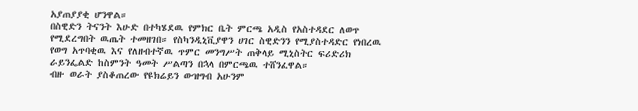አያጠያያቂ ሆንዋል።
በስዊድን ትናንት እሁድ በተካሄደዉ የምክር ቤት ምርጫ አዲስ የአስተዳደር ለወጥ የሚደረግበት ዉጤት ተመዘገበ። የስካንዲኒቪያዋን ሀገር ስዊድንን የሚያስተዳድር የነበረዉ የወግ አጥባቂዉ እና የለዘብተኛዉ ጥምር መንግሥት ጠቅላይ ሚኒስትር ፍሪድሪክ ራይንፌልድ ከስምንት ዓመት ሥልጣን በኋላ በምርጫዉ ተሸንፈዋል።
ብዙ ወራት ያስቆጠረው የዩክሬይን ውዝግብ አሁንም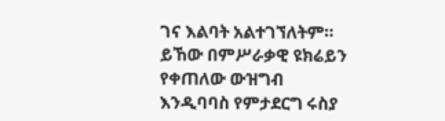ገና እልባት አልተገኘለትም። ይኸው በምሥራቃዊ ዩክሬይን የቀጠለው ውዝግብ እንዲባባስ የምታደርግ ሩስያ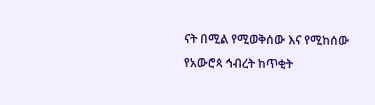ናት በሚል የሚወቅሰው እና የሚከሰው የአውሮጳ ኅብረት ከጥቂት